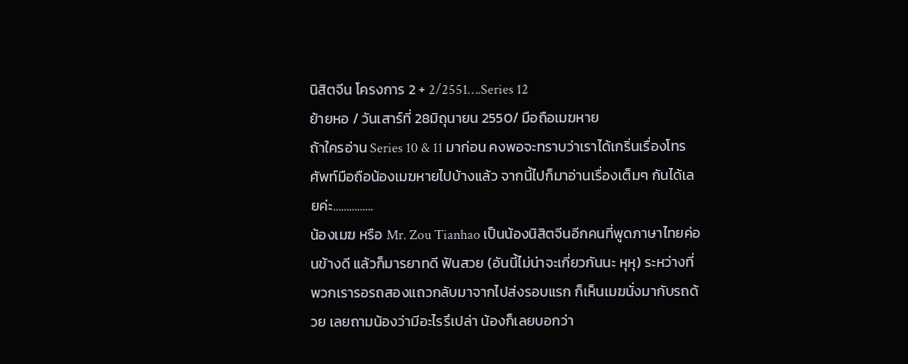นิสิตจีน โครงการ 2 + 2/2551….Series 12
ย้ายหอ / วันเสาร์ที่ 28มิถุนายน 2550/ มือถือเมฆหาย
ถ้าใครอ่าน Series 10 & 11 มาก่อน คงพอจะทราบว่าเราได้เกริ่นเรื่องโทรศัพท์มือถือน้องเมฆหายไปบ้างแล้ว จากนี้ไปก็มาอ่านเรื่องเต็มๆ กันได้เลยค่ะ……………
น้องเมฆ หรือ Mr. Zou Tianhao เป็นน้องนิสิตจีนอีกคนที่พูดภาษาไทยค่อนข้างดี แล้วก็มารยาทดี ฟันสวย (อันนี้ไม่น่าจะเกี่ยวกันนะ หุหุ) ระหว่างที่พวกเรารอรถสองแถวกลับมาจากไปส่งรอบแรก ก็เห็นเมฆนั่งมากับรถด้วย เลยถามน้องว่ามีอะไรรึเปล่า น้องก็เลยบอกว่า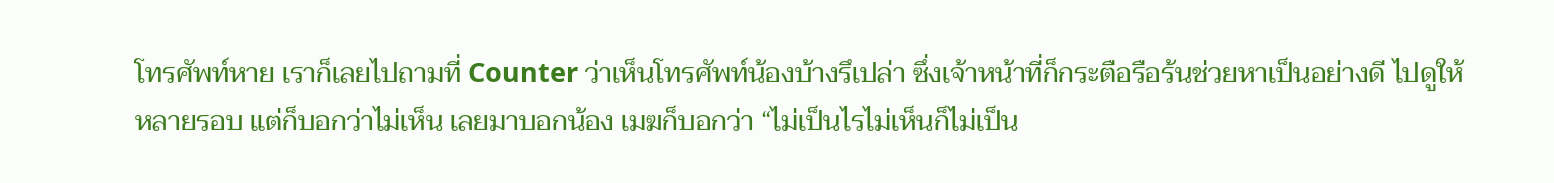โทรศัพท์หาย เราก็เลยไปถามที่ Counter ว่าเห็นโทรศัพท์น้องบ้างรึเปล่า ซึ่งเจ้าหน้าที่ก็กระตือรือร้นช่วยหาเป็นอย่างดี ไปดูให้หลายรอบ แต่ก็บอกว่าไม่เห็น เลยมาบอกน้อง เมฆก็บอกว่า “ไม่เป็นไรไม่เห็นก็ไม่เป็น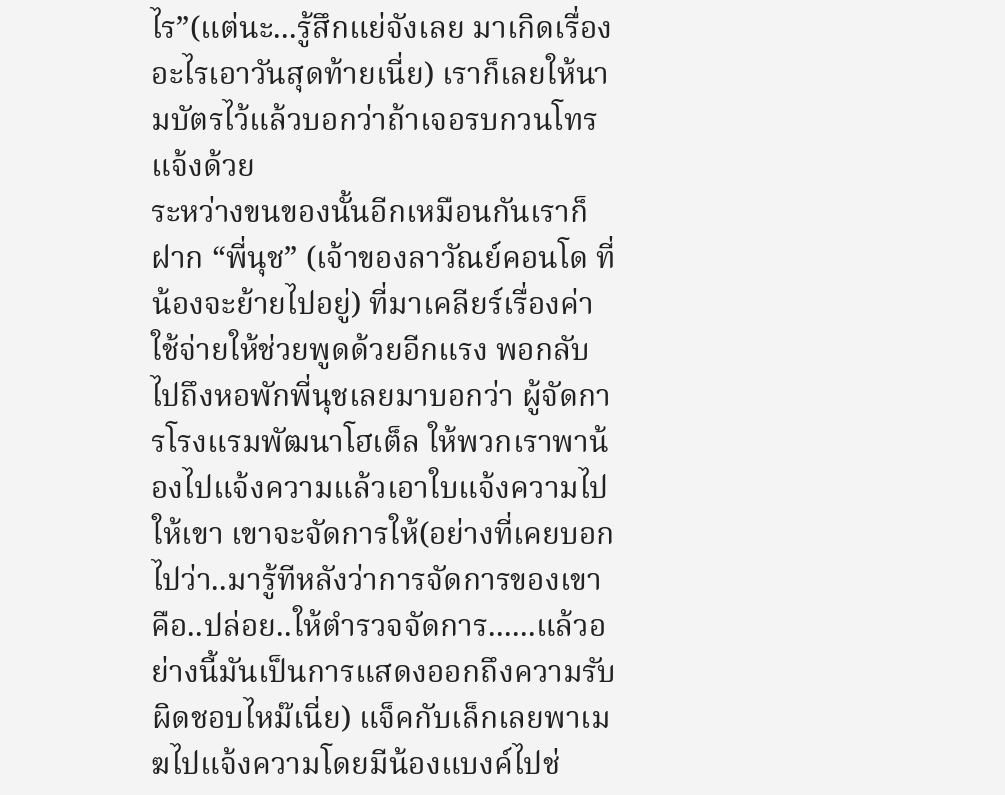ไร”(แต่นะ...รู้สึกแย่จังเลย มาเกิดเรื่องอะไรเอาวันสุดท้ายเนี่ย) เราก็เลยให้นามบัตรไว้แล้วบอกว่าถ้าเจอรบกวนโทรแจ้งด้วย
ระหว่างขนของนั้นอีกเหมือนกันเราก็ฝาก “พี่นุช” (เจ้าของลาวัณย์คอนโด ที่น้องจะย้ายไปอยู่) ที่มาเคลียร์เรื่องค่าใช้จ่ายให้ช่วยพูดด้วยอีกแรง พอกลับไปถึงหอพักพี่นุชเลยมาบอกว่า ผู้จัดการโรงแรมพัฒนาโฮเต็ล ให้พวกเราพาน้องไปแจ้งความแล้วเอาใบแจ้งความไปให้เขา เขาจะจัดการให้(อย่างที่เคยบอกไปว่า..มารู้ทีหลังว่าการจัดการของเขาคือ..ปล่อย..ให้ตำรวจจัดการ......แล้วอย่างนี้มันเป็นการแสดงออกถึงความรับผิดชอบไหม๊เนี่ย) แจ็คกับเล็กเลยพาเมฆไปแจ้งความโดยมีน้องแบงค์ไปช่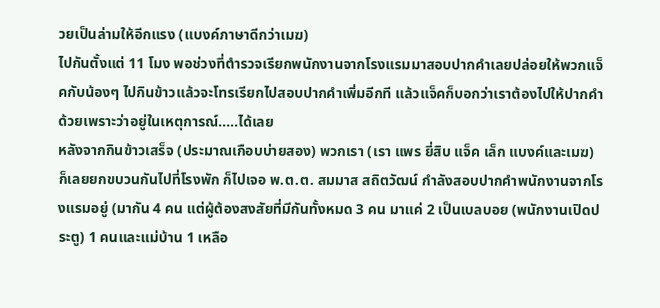วยเป็นล่ามให้อีกแรง (แบงค์ภาษาดีกว่าเมฆ)
ไปกันตั้งแต่ 11 โมง พอช่วงที่ตำรวจเรียกพนักงานจากโรงแรมมาสอบปากคำเลยปล่อยให้พวกแจ็คกับน้องๆ ไปกินข้าวแล้วจะโทรเรียกไปสอบปากคำเพิ่มอีกที แล้วแจ็คก็บอกว่าเราต้องไปให้ปากคำด้วยเพราะว่าอยู่ในเหตุการณ์.....ได้เลย
หลังจากกินข้าวเสร็จ (ประมาณเกือบบ่ายสอง) พวกเรา (เรา แพร ยี่สิบ แจ็ค เล็ก แบงค์และเมฆ) ก็เลยยกขบวนกันไปที่โรงพัก ก็ไปเจอ พ.ต.ต. สมมาส สถิตวัฒน์ กำลังสอบปากคำพนักงานจากโรงแรมอยู่ (มากัน 4 คน แต่ผู้ต้องสงสัยที่มีกันทั้งหมด 3 คน มาแค่ 2 เป็นเบลบอย (พนักงานเปิดประตู) 1 คนและแม่บ้าน 1 เหลือ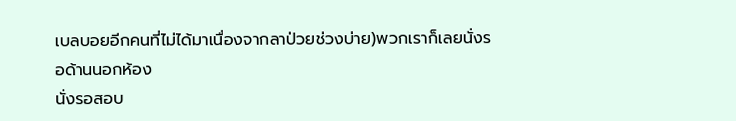เบลบอยอีกคนที่ไม่ได้มาเนื่องจากลาป่วยช่วงบ่าย)พวกเราก็เลยนั่งรอด้านนอกห้อง
นั่งรอสอบ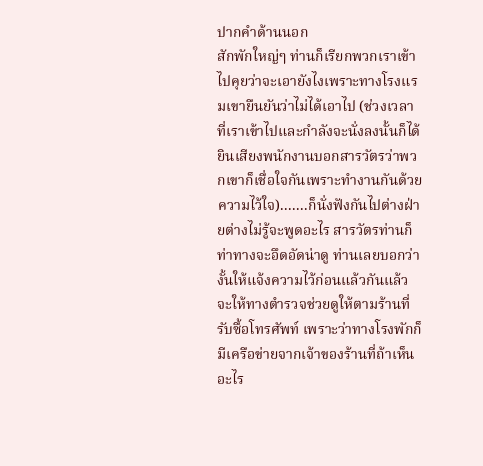ปากคำด้านนอก
สักพักใหญ่ๆ ท่านก็เรียกพวกเราเข้าไปคุยว่าจะเอายังไงเพราะทางโรงแรมเขายืนยันว่าไม่ได้เอาไป (ช่วงเวลาที่เราเข้าไปและกำลังจะนั่งลงนั้นก็ได้ยินเสียงพนักงานบอกสารวัตรว่าพวกเขาก็เชื่อใจกันเพราะทำงานกันด้วยความไว้ใจ).......ก็นั่งฟังกันไปต่างฝ่ายต่างไม่รู้จะพูดอะไร สารวัตรท่านก็ท่าทางจะอึดอัดน่าดู ท่านเลยบอกว่างั้นให้แจ้งความไว้ก่อนแล้วกันแล้วจะให้ทางตำรวจช่วยดูให้ตามร้านที่รับซื้อโทรศัพท์ เพราะว่าทางโรงพักก็มีเครือข่ายจากเจ้าของร้านที่ถ้าเห็นอะไร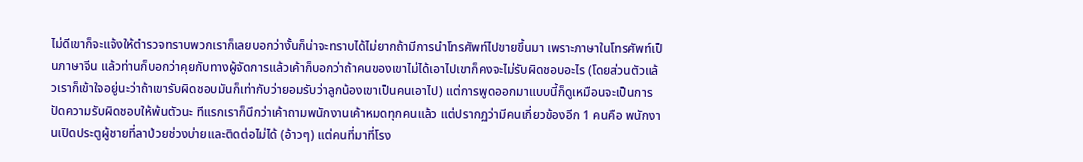ไม่ดีเขาก็จะแจ้งให้ตำรวจทราบพวกเราก็เลยบอกว่างั้นก็น่าจะทราบได้ไม่ยากถ้ามีการนำโทรศัพท์ไปขายขึ้นมา เพราะภาษาในโทรศัพท์เป็นภาษาจีน แล้วท่านก็บอกว่าคุยกับทางผู้จัดการแล้วเค้าก็บอกว่าถ้าคนของเขาไม่ได้เอาไปเขาก็คงจะไม่รับผิดชอบอะไร (โดยส่วนตัวแล้วเราก็เข้าใจอยู่นะว่าถ้าเขารับผิดชอบมันก็เท่ากับว่ายอมรับว่าลูกน้องเขาเป็นคนเอาไป) แต่การพูดออกมาแบบนี้ก็ดูเหมือนจะเป็นการปัดความรับผิดชอบให้พ้นตัวนะ ทีแรกเราก็นึกว่าเค้าถามพนักงานเค้าหมดทุกคนแล้ว แต่ปรากฏว่ามีคนเกี่ยวข้องอีก 1 คนคือ พนักงานเปิดประตูผู้ชายที่ลาป่วยช่วงบ่ายและติดต่อไม่ได้ (อ้าวๆ) แต่คนที่มาที่โรง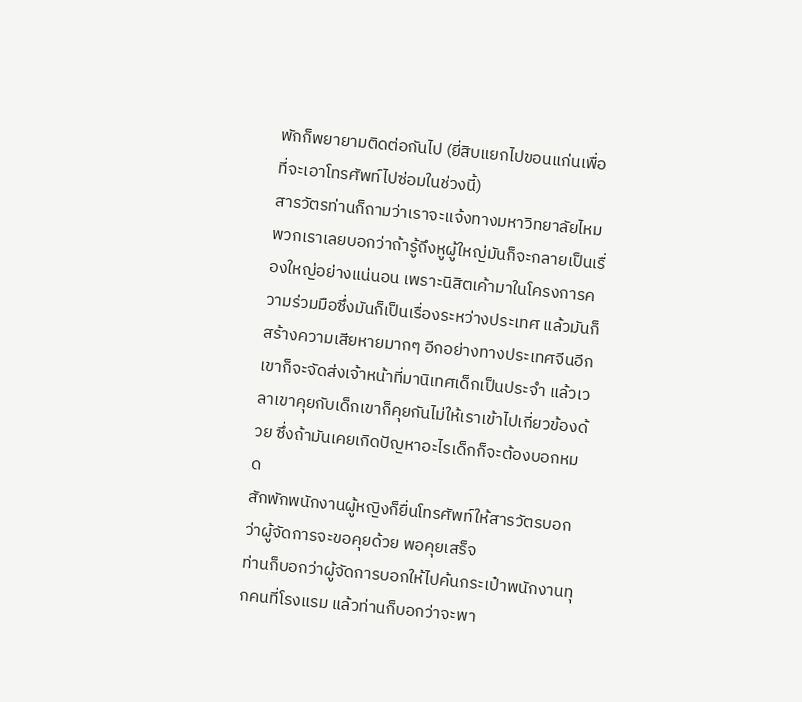พักก็พยายามติดต่อกันไป (ยี่สิบแยกไปขอนแก่นเพื่อที่จะเอาโทรศัพท์ไปซ่อมในช่วงนี้)
สารวัตรท่านก็ถามว่าเราจะแจ้งทางมหาวิทยาลัยไหม พวกเราเลยบอกว่าถ้ารู้ถึงหูผู้ใหญ่มันก็จะกลายเป็นเรื่องใหญ่อย่างแน่นอน เพราะนิสิตเค้ามาในโครงการความร่วมมือซึ่งมันก็เป็นเรื่องระหว่างประเทศ แล้วมันก็สร้างความเสียหายมากๆ อีกอย่างทางประเทศจีนอีกเขาก็จะจัดส่งเจ้าหน้าที่มานิเทศเด็กเป็นประจำ แล้วเวลาเขาคุยกับเด็กเขาก็คุยกันไม่ให้เราเข้าไปเกี่ยวข้องด้วย ซึ่งถ้ามันเคยเกิดปัญหาอะไรเด็กก็จะต้องบอกหมด
สักพักพนักงานผู้หญิงก็ยื่นโทรศัพท์ให้สารวัตรบอกว่าผู้จัดการจะขอคุยด้วย พอคุยเสร็จ
ท่านก็บอกว่าผู้จัดการบอกให้ไปค้นกระเป๋าพนักงานทุกคนที่โรงแรม แล้วท่านก็บอกว่าจะพา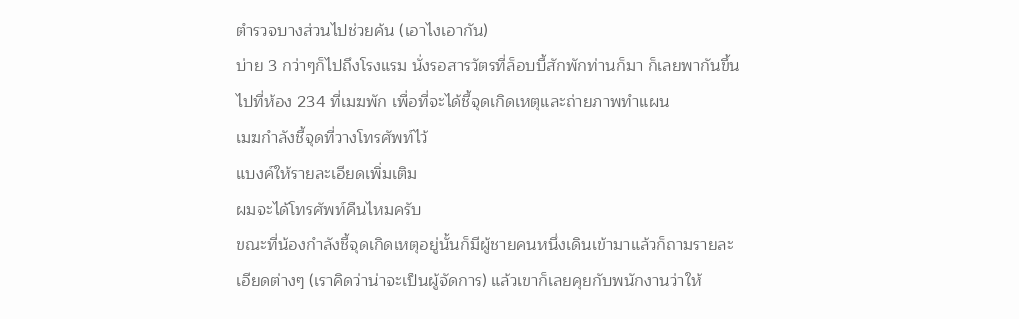ตำรวจบางส่วนไปช่วยค้น (เอาไงเอากัน)
บ่าย 3 กว่าๆก็ไปถึงโรงแรม นั่งรอสารวัตรที่ล็อบบี้สักพักท่านก็มา ก็เลยพากันขึ้นไปที่ห้อง 234 ที่เมฆพัก เพื่อที่จะได้ชี้จุดเกิดเหตุและถ่ายภาพทำแผน
เมฆกำลังชี้จุดที่วางโทรศัพท์ไว้
แบงค์ให้รายละเอียดเพิ่มเติม
ผมจะได้โทรศัพท์คืนไหมครับ
ขณะที่น้องกำลังชี้จุดเกิดเหตุอยู่นั้นก็มีผู้ชายคนหนึ่งเดินเข้ามาแล้วก็ถามรายละเอียดต่างๆ (เราคิดว่าน่าจะเป็นผู้จัดการ) แล้วเขาก็เลยคุยกับพนักงานว่าให้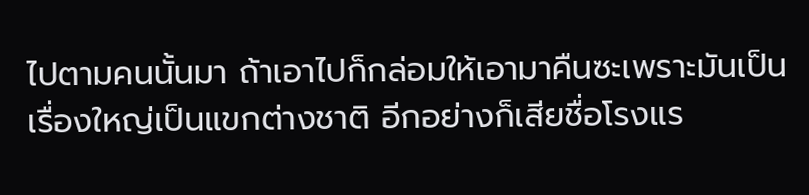ไปตามคนนั้นมา ถ้าเอาไปก็กล่อมให้เอามาคืนซะเพราะมันเป็นเรื่องใหญ่เป็นแขกต่างชาติ อีกอย่างก็เสียชื่อโรงแร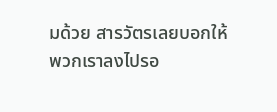มด้วย สารวัตรเลยบอกให้พวกเราลงไปรอ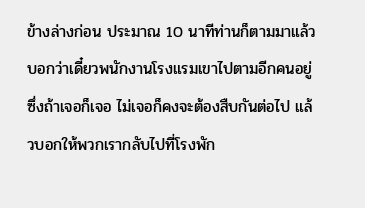ข้างล่างก่อน ประมาณ 10 นาทีท่านก็ตามมาแล้วบอกว่าเดี๋ยวพนักงานโรงแรมเขาไปตามอีกคนอยู่ ซึ่งถ้าเจอก็เจอ ไม่เจอก็คงจะต้องสืบกันต่อไป แล้วบอกให้พวกเรากลับไปที่โรงพัก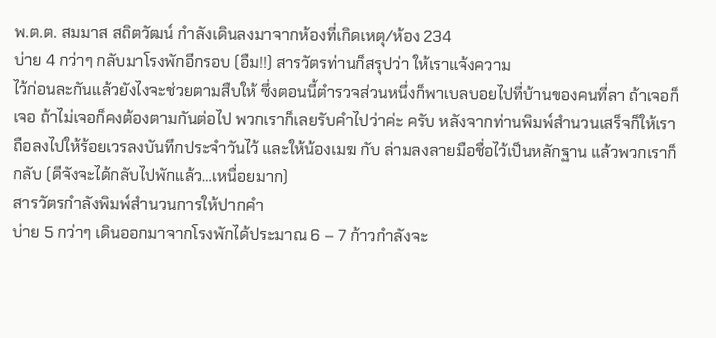พ.ต.ต. สมมาส สถิตวัฒน์ กำลังเดินลงมาจากห้องที่เกิดเหตุ/ห้อง 234
บ่าย 4 กว่าๆ กลับมาโรงพักอีกรอบ (อืม!!) สารวัตรท่านก็สรุปว่า ให้เราแจ้งความ
ไว้ก่อนละกันแล้วยังไงจะช่วยตามสืบให้ ซึ่งตอนนี้ตำรวจส่วนหนึ่งก็พาเบลบอยไปที่บ้านของคนที่ลา ถ้าเจอก็เจอ ถ้าไม่เจอก็คงต้องตามกันต่อไป พวกเราก็เลยรับคำไปว่าค่ะ ครับ หลังจากท่านพิมพ์สำนวนเสร็จก็ให้เราถือลงไปให้ร้อยเวรลงบันทึกประจำวันไว้ และให้น้องเมฆ กับ ล่ามลงลายมือชื่อไว้เป็นหลักฐาน แล้วพวกเราก็กลับ (ดีจังจะได้กลับไปพักแล้ว…เหนื่อยมาก)
สารวัตรกำลังพิมพ์สำนวนการให้ปากคำ
บ่าย 5 กว่าๆ เดินออกมาจากโรงพักได้ประมาณ 6 – 7 ก้าวกำลังจะ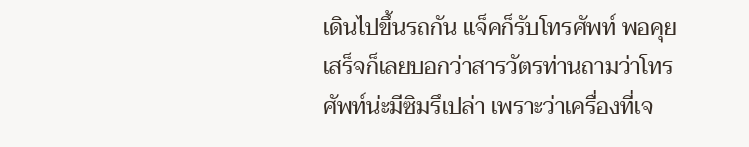เดินไปขึ้นรถกัน แจ็คก็รับโทรศัพท์ พอคุยเสร็จก็เลยบอกว่าสารวัตรท่านถามว่าโทรศัพท์น่ะมีซิมรึเปล่า เพราะว่าเครื่องที่เจ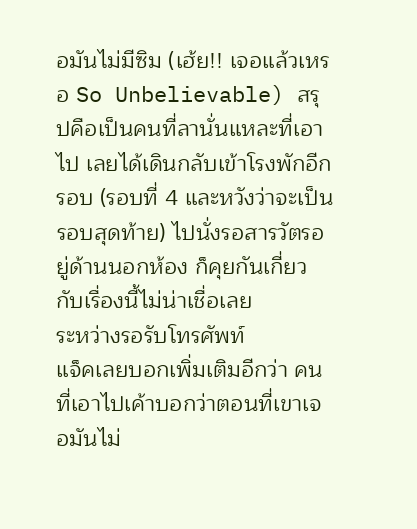อมันไม่มีซิม (เฮ้ย!! เจอแล้วเหรอ So Unbelievable) สรุปคือเป็นคนที่ลานั่นแหละที่เอาไป เลยได้เดินกลับเข้าโรงพักอีกรอบ (รอบที่ 4 และหวังว่าจะเป็นรอบสุดท้าย) ไปนั่งรอสารวัตรอยู่ด้านนอกห้อง ก็คุยกันเกี่ยวกับเรื่องนี้ไม่น่าเชื่อเลย
ระหว่างรอรับโทรศัพท์
แจ็คเลยบอกเพิ่มเติมอีกว่า คนที่เอาไปเค้าบอกว่าตอนที่เขาเจอมันไม่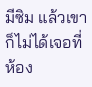มีซิม แล้วเขาก็ไม่ได้เจอที่ห้อง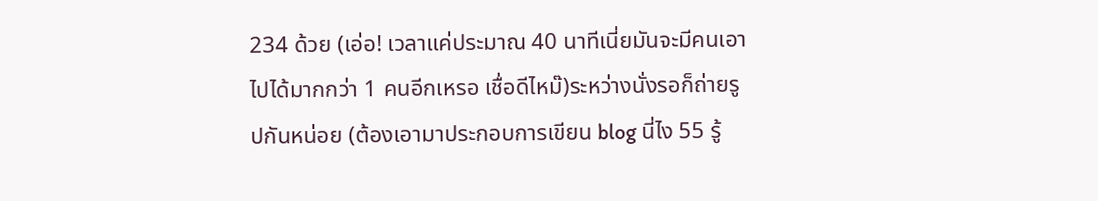234 ด้วย (เอ่อ! เวลาแค่ประมาณ 40 นาทีเนี่ยมันจะมีคนเอาไปได้มากกว่า 1 คนอีกเหรอ เชื่อดีไหม๊)ระหว่างนั่งรอก็ถ่ายรูปกันหน่อย (ต้องเอามาประกอบการเขียน blog นี่ไง 55 รู้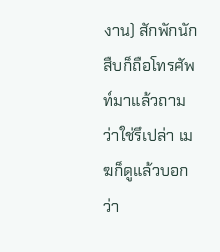งาน) สักพักนักสืบก็ถือโทรศัพท์มาแล้วถามว่าใช่รึเปล่า เมฆก็ดูแล้วบอกว่า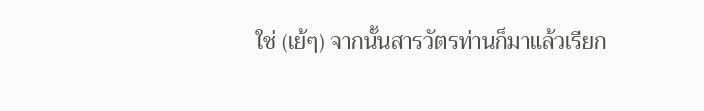ใช่ (เย้ๆ) จากนั้นสารวัตรท่านก็มาแล้วเรียก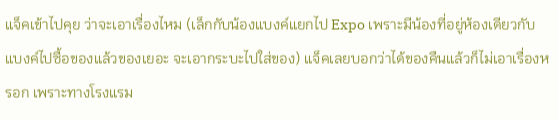แจ็คเข้าไปคุย ว่าจะเอาเรื่องไหม (เล็กกับน้องแบงค์แยกไป Expo เพราะมีน้องที่อยู่ห้องเดียวกับแบงค์ไปซื้อของแล้วของเยอะ จะเอากระบะไปใส่ของ) แจ็คเลยบอกว่าได้ของคืนแล้วก็ไม่เอาเรื่องหรอก เพราะทางโรงแรม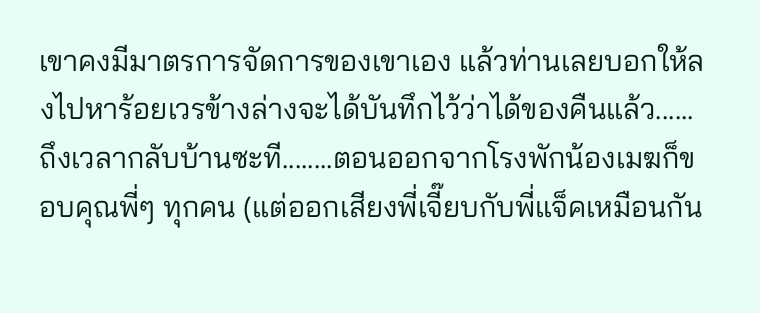เขาคงมีมาตรการจัดการของเขาเอง แล้วท่านเลยบอกให้ลงไปหาร้อยเวรข้างล่างจะได้บันทึกไว้ว่าได้ของคืนแล้ว......ถึงเวลากลับบ้านซะที........ตอนออกจากโรงพักน้องเมฆก็ขอบคุณพี่ๆ ทุกคน (แต่ออกเสียงพี่เจี๊ยบกับพี่แจ็คเหมือนกัน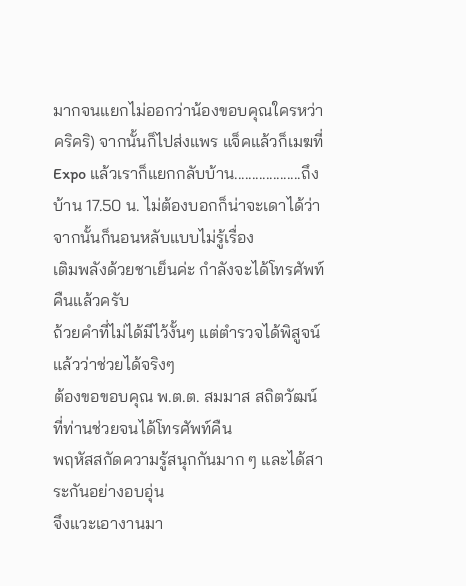มากจนแยกไม่ออกว่าน้องขอบคุณใครหว่า คริคริ) จากนั้นก็ไปส่งแพร แจ็คแล้วก็เมฆที่ Expo แล้วเราก็แยกกลับบ้าน...................ถึงบ้าน 17.50 น. ไม่ต้องบอกก็น่าจะเดาได้ว่าจากนั้นก็นอนหลับแบบไม่รู้เรื่อง
เติมพลังด้วยชาเย็นค่ะ กำลังจะได้โทรศัพท์คืนแล้วครับ
ถ้วยคำที่ไม่ได้มีไว้งั้นๆ แต่ตำรวจได้พิสูจน์แล้วว่าช่วยได้จริงๆ
ต้องขอขอบคุณ พ.ต.ต. สมมาส สถิตวัฒน์ ที่ท่านช่วยจนได้โทรศัพท์คืน
พฤหัสสกัดความรู้สนุกกันมาก ๆ และได้สาระกันอย่างอบอุ่น
จึงแวะเอางานมา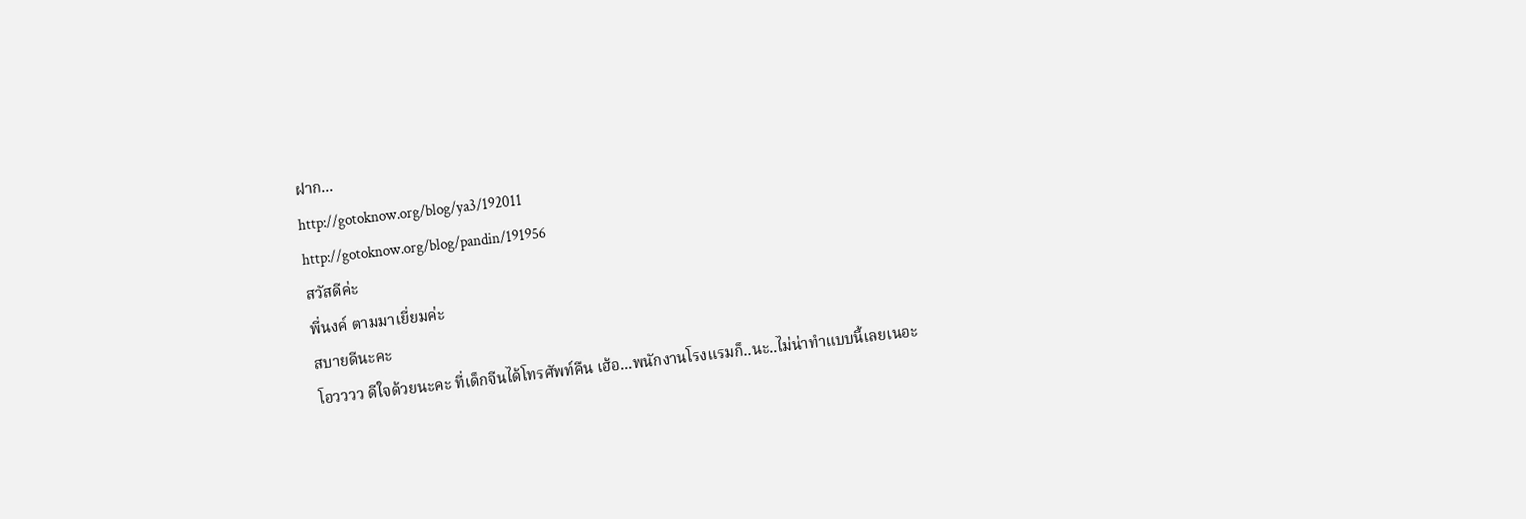ฝาก...
http://gotoknow.org/blog/ya3/192011
http://gotoknow.org/blog/pandin/191956
สวัสดีค่ะ
พี่นงค์ ตามมาเยี่ยมค่ะ
สบายดีนะคะ
โอวววว ดีใจด้วยนะคะ ที่เด็กจีนได้โทรศัพท์คืน เฮ้อ...พนักงานโรงแรมก็..นะ..ไม่น่าทำแบบนี้เลยเนอะ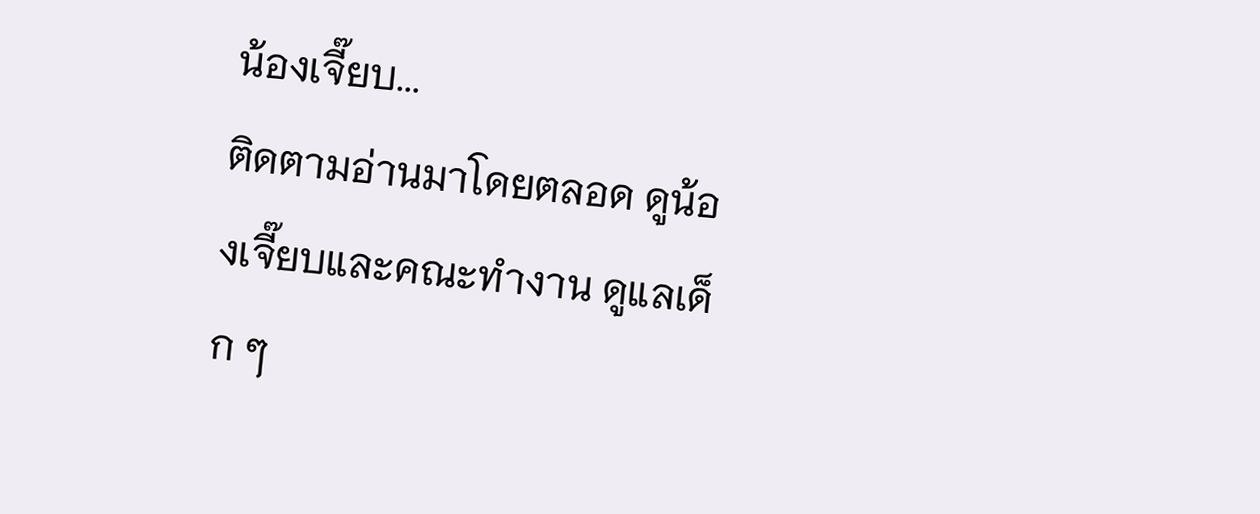น้องเจี๊ยบ...
ติดตามอ่านมาโดยตลอด ดูน้องเจี๊ยบและคณะทำงาน ดูแลเด็ก ๆ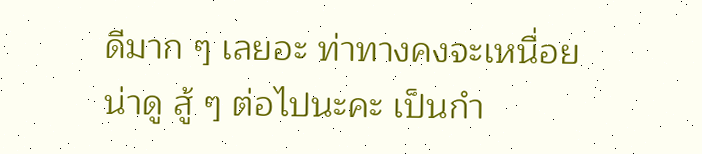ดีมาก ๆ เลยอะ ท่าทางคงจะเหนื่อยน่าดู สู้ ๆ ต่อไปนะคะ เป็นกำ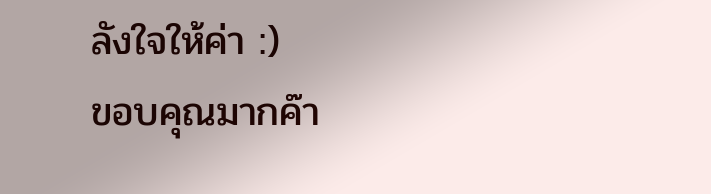ลังใจให้ค่า :)
ขอบคุณมากค๊า